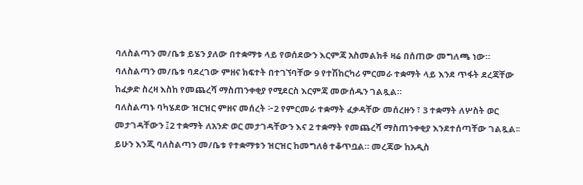ባለስልጣን መ/ቤቱ ይሄን ያለው በተቋማቱ ላይ የወሰደውን እርምጃ አስመልክቶ ዛሬ በሰጠው መግለጫ ነው።
ባለስልጣን መ/ቤቱ ባደረገው ምዘና ክፍተት በተገኘባቸው 9 የተሽከርካሪ ምርመራ ተቋማት ላይ እንደ ጥፋት ደረጃቸው ከፈቃድ ስረዛ እስከ የመጨረሻ ማስጠንቀቂያ የሚደርስ እርምጃ መውሰዱን ገልጿል።
ባለስልጣኑ ባካሄደው ዝርዝር ምዘና መሰረት ፦2 የምርመራ ተቋማት ፈቃዳቸው መሰረዙን ፣ 3 ተቋማት ለሦስት ወር መታገዳቸውን ፤2 ተቋማት ለአንድ ወር መታገዳቸውን እና 2 ተቋማት የመጨረሻ ማስጠንቀቂያ እንደተሰጣቸው ገልጿል፡፡
ይሁን እንጂ ባለስልጣን መ/ቤቱ የተቋማቱን ዝርዝር ከመግለፅ ተቆጥቧል። መረጃው ከአዲስ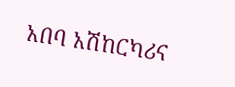አበባ አሽከርካሪና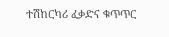ተሽከርካሪ ፈቃድና ቁጥጥር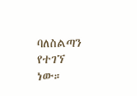ባለስልጣን የተገኘ ነው።